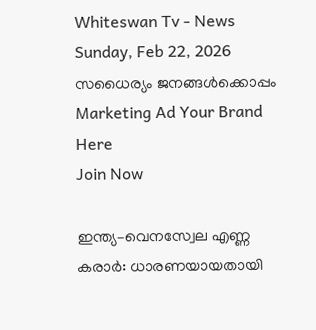Whiteswan Tv - News
Sunday, Feb 22, 2026
സധൈര്യം ജനങ്ങൾക്കൊപ്പം
Marketing Ad Your Brand
Here
Join Now

ഇന്ത്യ–വെനസ്വേല എണ്ണ കരാർ: ധാരണയായതായി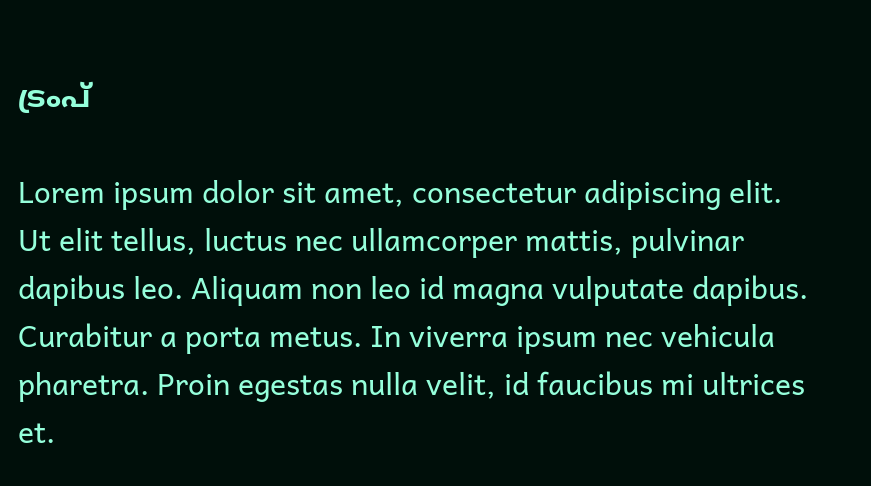ട്രംപ്

Lorem ipsum dolor sit amet, consectetur adipiscing elit. Ut elit tellus, luctus nec ullamcorper mattis, pulvinar dapibus leo. Aliquam non leo id magna vulputate dapibus. Curabitur a porta metus. In viverra ipsum nec vehicula pharetra. Proin egestas nulla velit, id faucibus mi ultrices et.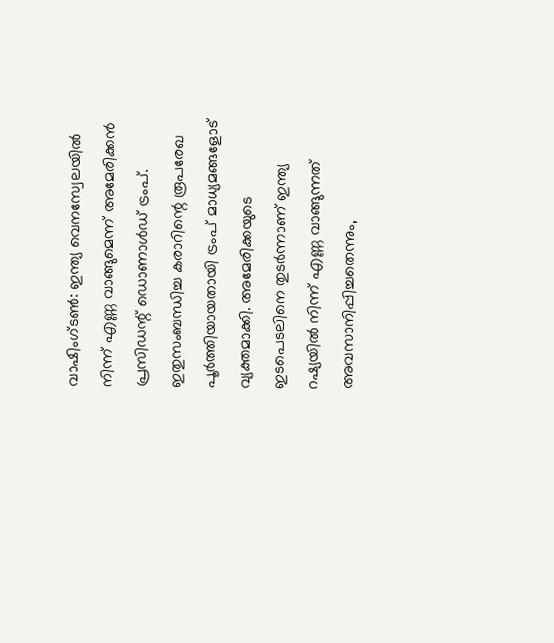വാഷിംഗ്‌ടൺ: ഇന്ത്യ വെനസ്വേലയിൽ നിന്ന് എണ്ണ വാങ്ങുമെന്ന് അമേരിക്കൻ പ്രസിഡന്റ് ഡൊണാൾഡ് ട്രംപ്. ഇതുസംബന്ധിച്ച കരാറിന്റെ രൂപരേഖ പൂർത്തിയായതായി ട്രംപ് മാധ്യമങ്ങളോട് വ്യക്തമാക്കി. അമേരിക്കയുടെ ഇടപെടലിനെ തുടർന്നാണ് ഇന്ത്യ റഷ്യയിൽ നിന്ന് എണ്ണ വാങ്ങുന്നത് അവസാനിപ്പിച്ചതെന്നും,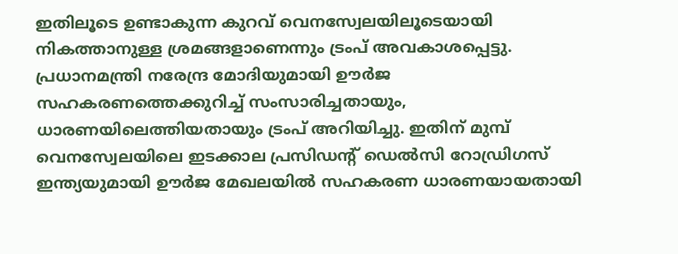ഇതിലൂടെ ഉണ്ടാകുന്ന കുറവ് വെനസ്വേലയിലൂടെയായി നികത്താനുള്ള ശ്രമങ്ങളാണെന്നും ട്രംപ് അവകാശപ്പെട്ടു. പ്രധാനമന്ത്രി നരേന്ദ്ര മോദിയുമായി ഊർജ സഹകരണത്തെക്കുറിച്ച് സംസാരിച്ചതായും, ധാരണയിലെത്തിയതായും ട്രംപ് അറിയിച്ചു. ഇതിന് മുമ്പ് വെനസ്വേലയിലെ ഇടക്കാല പ്രസിഡന്റ് ഡെൽസി റോഡ്രിഗസ് ഇന്ത്യയുമായി ഊർജ മേഖലയിൽ സഹകരണ ധാരണയായതായി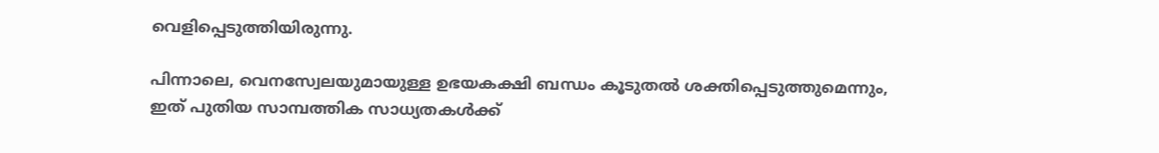വെളിപ്പെടുത്തിയിരുന്നു.

പിന്നാലെ, വെനസ്വേലയുമായുള്ള ഉഭയകക്ഷി ബന്ധം കൂടുതൽ ശക്തിപ്പെടുത്തുമെന്നും, ഇത് പുതിയ സാമ്പത്തിക സാധ്യതകൾക്ക്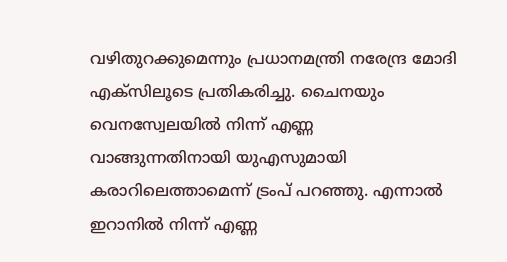വഴിതുറക്കുമെന്നും പ്രധാനമന്ത്രി നരേന്ദ്ര മോദി എക്‌സിലൂടെ പ്രതികരിച്ചു. ചൈനയും വെനസ്വേലയിൽ നിന്ന് എണ്ണ വാങ്ങുന്നതിനായി യുഎസുമായി കരാറിലെത്താമെന്ന് ട്രംപ് പറഞ്ഞു. എന്നാൽ ഇറാനിൽ നിന്ന് എണ്ണ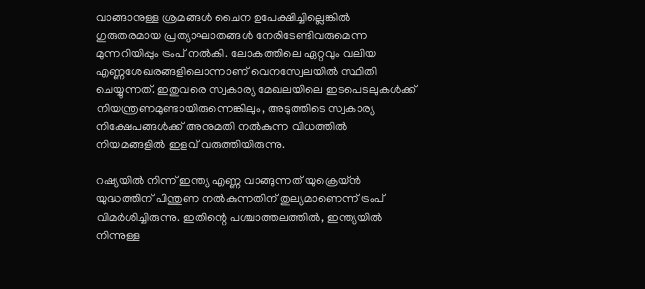വാങ്ങാനുള്ള ശ്രമങ്ങൾ ചൈന ഉപേക്ഷിച്ചില്ലെങ്കിൽ ഗുരുതരമായ പ്രത്യാഘാതങ്ങൾ നേരിടേണ്ടിവരുമെന്ന മുന്നറിയിപ്പും ട്രംപ് നൽകി. ലോകത്തിലെ ഏറ്റവും വലിയ എണ്ണശേഖരങ്ങളിലൊന്നാണ് വെനസ്വേലയിൽ സ്ഥിതി ചെയ്യുന്നത്. ഇതുവരെ സ്വകാര്യ മേഖലയിലെ ഇടപെടലുകൾക്ക് നിയന്ത്രണമുണ്ടായിരുന്നെങ്കിലും, അടുത്തിടെ സ്വകാര്യ നിക്ഷേപങ്ങൾക്ക് അനുമതി നൽകുന്ന വിധത്തിൽ നിയമങ്ങളിൽ ഇളവ് വരുത്തിയിരുന്നു.

റഷ്യയിൽ നിന്ന് ഇന്ത്യ എണ്ണ വാങ്ങുന്നത് യുക്രെയ്ൻ യുദ്ധത്തിന് പിന്തുണ നൽകുന്നതിന് തുല്യമാണെന്ന് ട്രംപ് വിമർശിച്ചിരുന്നു. ഇതിന്റെ പശ്ചാത്തലത്തിൽ, ഇന്ത്യയിൽ നിന്നുള്ള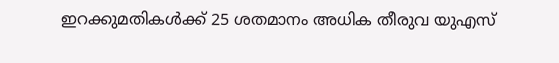ഇറക്കുമതികൾക്ക് 25 ശതമാനം അധിക തീരുവ യുഎസ്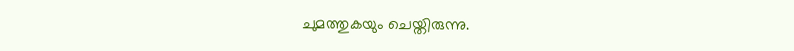ചുമത്തുകയും ചെയ്തിരുന്നു.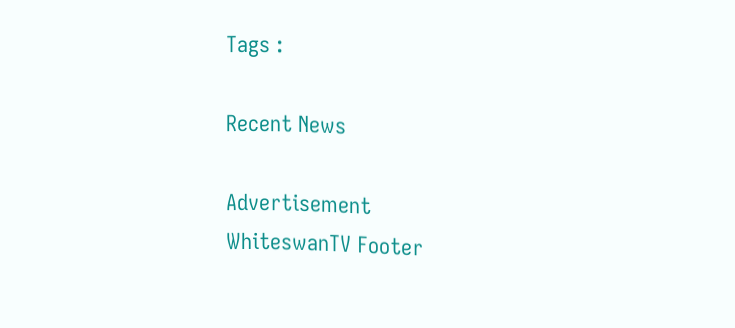Tags :

Recent News

Advertisement
WhiteswanTV Footer